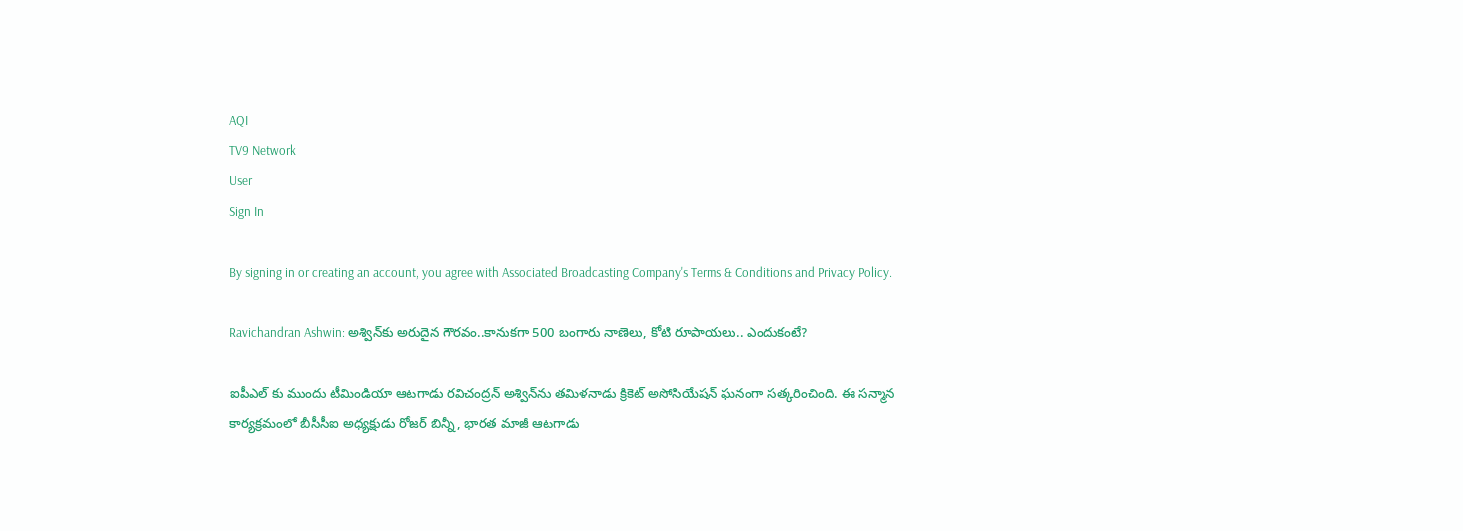AQI
TV9 Network
User
Sign In

By signing in or creating an account, you agree with Associated Broadcasting Company's Terms & Conditions and Privacy Policy.

Ravichandran Ashwin: అశ్విన్‌కు అరుదైన గౌరవం..కానుకగా 500 బంగారు నాణెలు, కోటి రూపాయలు.. ఎందుకంటే?

ఐపీఎల్ కు ముందు టీమిండియా ఆటగాడు రవిచంద్రన్ అశ్విన్‌ను తమిళనాడు క్రికెట్ అసోసియేషన్ ఘనంగా సత్కరించింది. ఈ సన్మాన కార్యక్రమంలో బీసీసీఐ అధ్యక్షుడు రోజర్ బిన్నీ, భారత మాజీ ఆటగాడు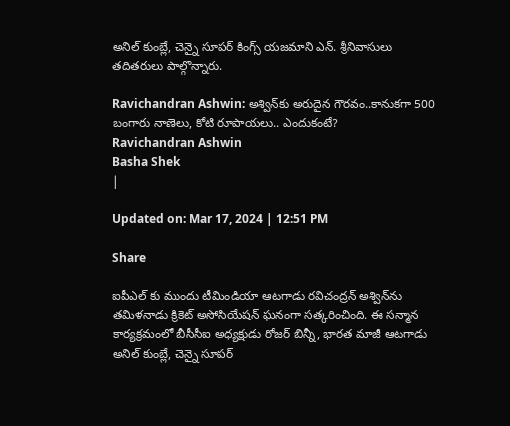అనిల్ కుంబ్లే, చెన్నై సూపర్ కింగ్స్ యజమాని ఎన్. శ్రీనివాసులు తదితరులు పాల్గొన్నారు.

Ravichandran Ashwin: అశ్విన్‌కు అరుదైన గౌరవం..కానుకగా 500 బంగారు నాణెలు, కోటి రూపాయలు.. ఎందుకంటే?
Ravichandran Ashwin
Basha Shek
|

Updated on: Mar 17, 2024 | 12:51 PM

Share

ఐపీఎల్ కు ముందు టీమిండియా ఆటగాడు రవిచంద్రన్ అశ్విన్‌ను తమిళనాడు క్రికెట్ అసోసియేషన్ ఘనంగా సత్కరించింది. ఈ సన్మాన కార్యక్రమంలో బీసీసీఐ అధ్యక్షుడు రోజర్ బిన్నీ, భారత మాజీ ఆటగాడు అనిల్ కుంబ్లే, చెన్నై సూపర్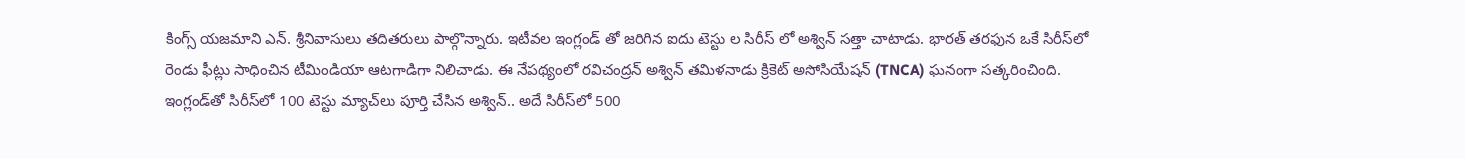కింగ్స్ యజమాని ఎన్. శ్రీనివాసులు తదితరులు పాల్గొన్నారు. ఇటీవల ఇంగ్లండ్ తో జరిగిన ఐదు టెస్టు ల సిరీస్ లో అశ్విన్ సత్తా చాటాడు. భారత్ తరఫున ఒకే సిరీస్‌లో రెండు ఫీట్లు సాధించిన టీమిండియా ఆటగాడిగా నిలిచాడు. ఈ నేపథ్యంలో రవిచంద్రన్ అశ్విన్ తమిళనాడు క్రికెట్ అసోసియేషన్ (TNCA) ఘనంగా సత్కరించింది. ఇంగ్లండ్‌తో సిరీస్‌లో 100 టెస్టు మ్యాచ్‌లు పూర్తి చేసిన అశ్విన్.. అదే సిరీస్‌లో 500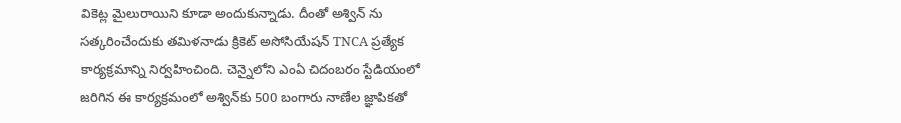వికెట్ల మైలురాయిని కూడా అందుకున్నాడు. దీంతో అశ్విన్ ను సత్కరించేందుకు తమిళనాడు క్రికెట్ అసోసియేషన్ TNCA ప్రత్యేక కార్యక్రమాన్ని నిర్వహించింది. చెన్నైలోని ఎంఏ చిదంబరం స్టేడియంలో జరిగిన ఈ కార్యక్రమంలో అశ్విన్‌కు 500 బంగారు నాణేల జ్ఞాపికతో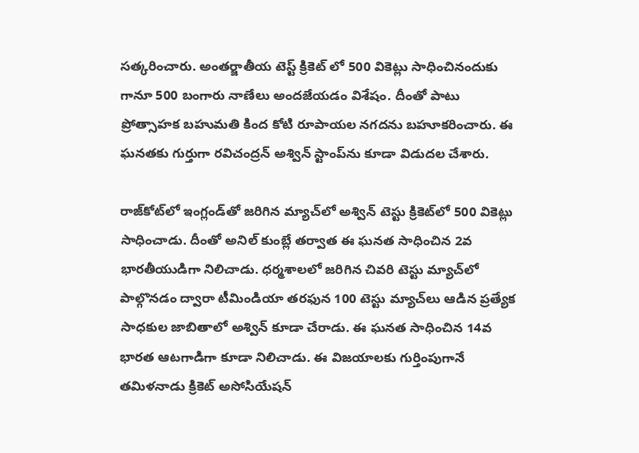సత్కరించారు. అంతర్జాతీయ టెస్ట్ క్రికెట్ లో 500 వికెట్లు సాధించినందుకు గానూ 500 బంగారు నాణేలు అందజేయడం విశేషం. దీంతో పాటు ప్రోత్సాహక బహుమతి కింద కోటి రూపాయల నగదను బహూకరించారు. ఈ ఘనతకు గుర్తుగా రవిచంద్రన్‌ అశ్విన్‌ స్టాంప్‌ను కూడా విడుదల చేశారు.

రాజ్‌కోట్‌లో ఇంగ్లండ్‌తో జరిగిన మ్యాచ్‌లో అశ్విన్ టెస్టు క్రికెట్‌లో 500 వికెట్లు సాధించాడు. దీంతో అనిల్ కుంబ్లే తర్వాత ఈ ఘనత సాధించిన 2వ భారతీయుడిగా నిలిచాడు. ధర్మశాలలో జరిగిన చివరి టెస్టు మ్యాచ్‌లో పాల్గొనడం ద్వారా టీమిండియా తరఫున 100 టెస్టు మ్యాచ్‌లు ఆడిన ప్రత్యేక సాధకుల జాబితాలో అశ్విన్ కూడా చేరాడు. ఈ ఘనత సాధించిన 14వ భారత ఆటగాడిగా కూడా నిలిచాడు. ఈ విజయాలకు గుర్తింపుగానే తమిళనాడు క్రికెట్ అసోసియేషన్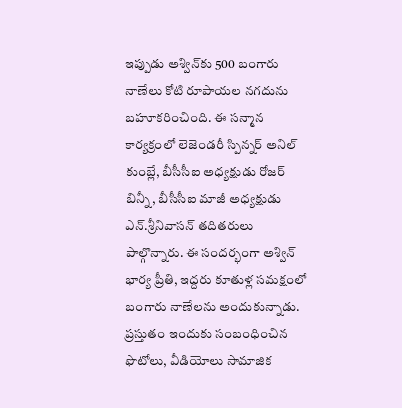ఇప్పుడు అశ్విన్‌కు 500 బంగారు నాణేలు కోటి రూపాయల నగదును బహూకరించింది. ఈ స‌న్మాన కార్య‌క్రంలో లెజెండరీ స్పిన్న‌ర్ అనిల్ కుంబ్లే, బీసీసీఐ అధ్యక్షుడు రోజ‌ర్ బిన్నీ, బీసీసీఐ మాజీ అధ్యక్షుడు ఎన్.శ్రీ‌నివాస‌న్ త‌దిత‌రులు పాల్గొన్నారు. ఈ సందర్భంగా అశ్విన్ భార్య ప్రీతి, ఇద్ద‌రు కూతుళ్ల స‌మ‌క్షంలో బంగారు నాణేలను అందుకున్నాడు. ప్రస్తుతం ఇందుకు సంబంధించిన ఫొటోలు, వీడియోలు సామాజిక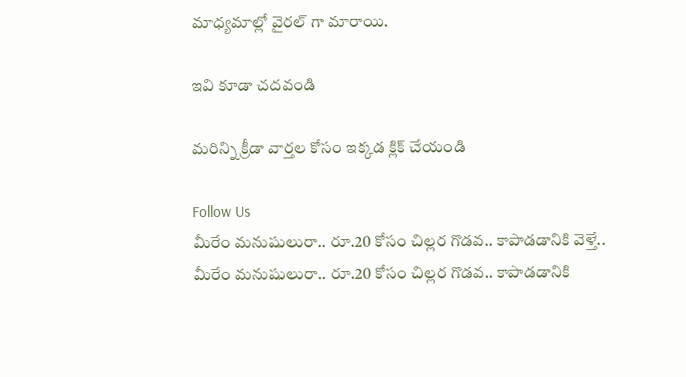మాధ్యమాల్లో వైరల్ గా మారాయి.

ఇవి కూడా చదవండి

మరిన్ని క్రీడా వార్తల కోసం ఇక్కడ క్లిక్ చేయండి

Follow Us
మీరేం మనుషులురా.. రూ.20 కోసం చిల్లర గొడవ.. కాపాడడానికి వెళ్తే..
మీరేం మనుషులురా.. రూ.20 కోసం చిల్లర గొడవ.. కాపాడడానికి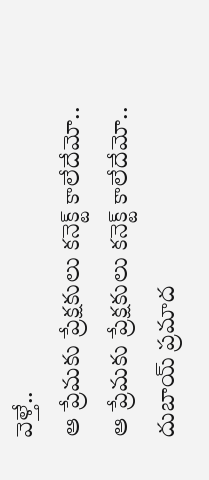వెళ్తే..
ఆ ప్రేమకు ప్రేక్షకులు కనెక్ట్ కాలేదేమో..
ఆ ప్రేమకు ప్రేక్షకులు కనెక్ట్ కాలేదేమో..
దుబాయ్ ప్రమాద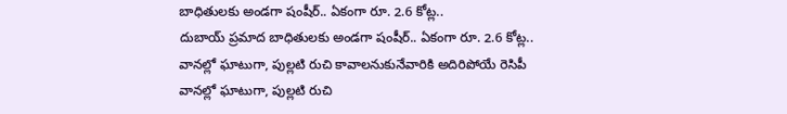బాధితులకు అండగా షంషీర్.. ఏకంగా రూ. 2.6 కోట్ల..
దుబాయ్ ప్రమాద బాధితులకు అండగా షంషీర్.. ఏకంగా రూ. 2.6 కోట్ల..
వానల్లో ఘాటుగా, పుల్లటి రుచి కావాలనుకునేవారికి అదిరిపోయే రెసిపీ
వానల్లో ఘాటుగా, పుల్లటి రుచి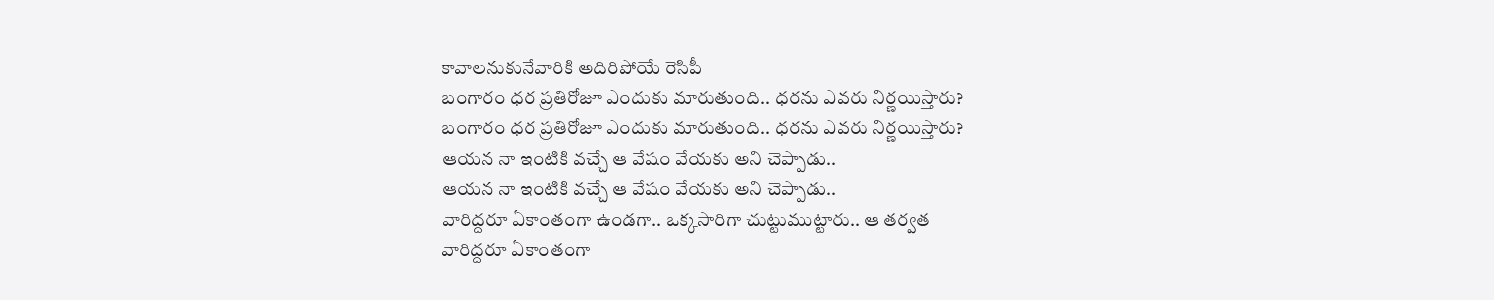కావాలనుకునేవారికి అదిరిపోయే రెసిపీ
బంగారం ధర ప్రతిరోజూ ఎందుకు మారుతుంది.. ధరను ఎవరు నిర్ణయిస్తారు?
బంగారం ధర ప్రతిరోజూ ఎందుకు మారుతుంది.. ధరను ఎవరు నిర్ణయిస్తారు?
ఆయన నా ఇంటికి వచ్చే ఆ వేషం వేయకు అని చెప్పాడు..
ఆయన నా ఇంటికి వచ్చే ఆ వేషం వేయకు అని చెప్పాడు..
వారిద్దరూ ఏకాంతంగా ఉండగా.. ఒక్కసారిగా చుట్టుముట్టారు.. ఆ తర్వత
వారిద్దరూ ఏకాంతంగా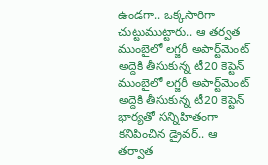ఉండగా.. ఒక్కసారిగా చుట్టుముట్టారు.. ఆ తర్వత
ముంబైలో లగ్జరీ అపార్ట్‌మెంట్ అద్దెకి తీసుకున్న టీ20 కెప్టెన్
ముంబైలో లగ్జరీ అపార్ట్‌మెంట్ అద్దెకి తీసుకున్న టీ20 కెప్టెన్
భార్యతో సన్నిహితంగా కనిపించిన డ్రైవర్.. ఆ తర్వాత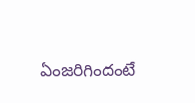ఏంజరిగిందంటే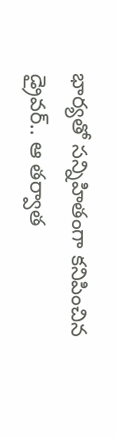భార్యతో సన్నిహితంగా కనిపించిన డ్రైవర్.. ఆ తర్వాత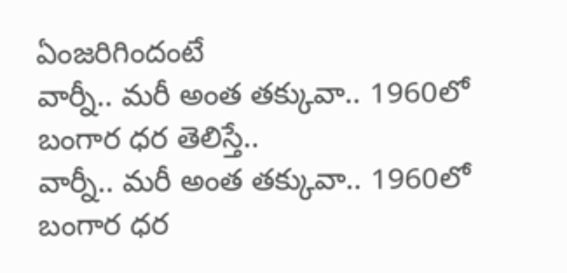ఏంజరిగిందంటే
వార్నీ.. మరీ అంత తక్కువా.. 1960లో బంగార ధర తెలిస్తే..
వార్నీ.. మరీ అంత తక్కువా.. 1960లో బంగార ధర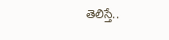తెలిస్తే..